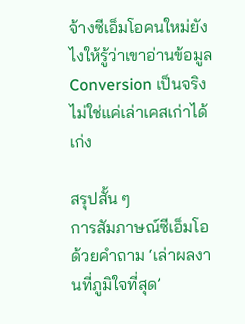จ้างซีเอ็มโอคนใหม่ยังไงให้รู้ว่าเขาอ่านข้อมูล Conversion เป็นจริง ไม่ใช่แค่เล่าเคสเก่าได้เก่ง

สรุปสั้น ๆ
การสัมภาษณ์ซีเอ็มโอด้วยคำถาม ‘เล่าผลงานที่ภูมิใจที่สุด’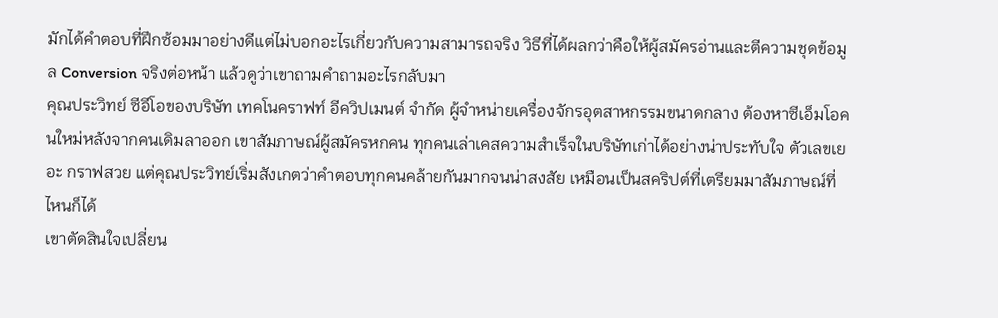มักได้คำตอบที่ฝึกซ้อมมาอย่างดีแต่ไม่บอกอะไรเกี่ยวกับความสามารถจริง วิธีที่ได้ผลกว่าคือให้ผู้สมัครอ่านและตีความชุดข้อมูล Conversion จริงต่อหน้า แล้วดูว่าเขาถามคำถามอะไรกลับมา
คุณประวิทย์ ซีอีโอของบริษัท เทคโนคราฟท์ อีควิปเมนต์ จำกัด ผู้จำหน่ายเครื่องจักรอุตสาหกรรมขนาดกลาง ต้องหาซีเอ็มโอคนใหม่หลังจากคนเดิมลาออก เขาสัมภาษณ์ผู้สมัครหกคน ทุกคนเล่าเคสความสำเร็จในบริษัทเก่าได้อย่างน่าประทับใจ ตัวเลขเยอะ กราฟสวย แต่คุณประวิทย์เริ่มสังเกตว่าคำตอบทุกคนคล้ายกันมากจนน่าสงสัย เหมือนเป็นสคริปต์ที่เตรียมมาสัมภาษณ์ที่ไหนก็ได้
เขาตัดสินใจเปลี่ยน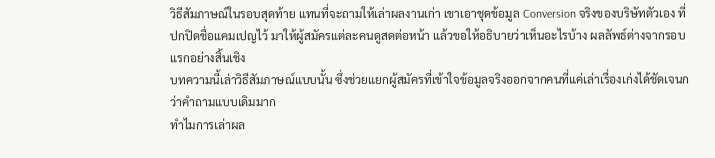วิธีสัมภาษณ์ในรอบสุดท้าย แทนที่จะถามให้เล่าผลงานเก่า เขาเอาชุดข้อมูล Conversion จริงของบริษัทตัวเอง ที่ปกปิดชื่อแคมเปญไว้ มาให้ผู้สมัครแต่ละคนดูสดต่อหน้า แล้วขอให้อธิบายว่าเห็นอะไรบ้าง ผลลัพธ์ต่างจากรอบแรกอย่างสิ้นเชิง
บทความนี้เล่าวิธีสัมภาษณ์แบบนั้น ซึ่งช่วยแยกผู้สมัครที่เข้าใจข้อมูลจริงออกจากคนที่แค่เล่าเรื่องเก่งได้ชัดเจนกว่าคำถามแบบเดิมมาก
ทำไมการเล่าผล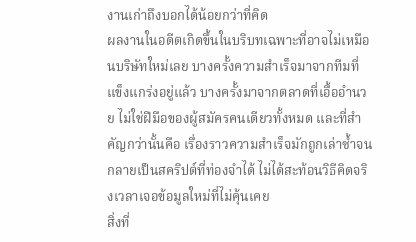งานเก่าถึงบอกได้น้อยกว่าที่คิด
ผลงานในอดีตเกิดขึ้นในบริบทเฉพาะที่อาจไม่เหมือนบริษัทใหม่เลย บางครั้งความสำเร็จมาจากทีมที่แข็งแกร่งอยู่แล้ว บางครั้งมาจากตลาดที่เอื้ออำนวย ไม่ใช่ฝีมือของผู้สมัครคนเดียวทั้งหมด และที่สำคัญกว่านั้นคือ เรื่องราวความสำเร็จมักถูกเล่าซ้ำจนกลายเป็นสคริปต์ที่ท่องจำได้ ไม่ได้สะท้อนวิธีคิดจริงเวลาเจอข้อมูลใหม่ที่ไม่คุ้นเคย
สิ่งที่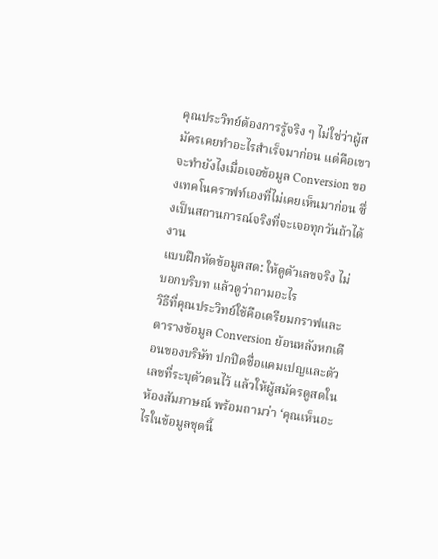คุณประวิทย์ต้องการรู้จริง ๆ ไม่ใช่ว่าผู้สมัครเคยทำอะไรสำเร็จมาก่อน แต่คือเขาจะทำยังไงเมื่อเจอข้อมูล Conversion ของเทคโนคราฟท์เองที่ไม่เคยเห็นมาก่อน ซึ่งเป็นสถานการณ์จริงที่จะเจอทุกวันถ้าได้งาน
แบบฝึกหัดข้อมูลสด: ให้ดูตัวเลขจริง ไม่บอกบริบท แล้วดูว่าถามอะไร
วิธีที่คุณประวิทย์ใช้คือเตรียมกราฟและตารางข้อมูล Conversion ย้อนหลังหกเดือนของบริษัท ปกปิดชื่อแคมเปญและตัวเลขที่ระบุตัวตนไว้ แล้วให้ผู้สมัครดูสดในห้องสัมภาษณ์ พร้อมถามว่า ‘คุณเห็นอะไรในข้อมูลชุดนี้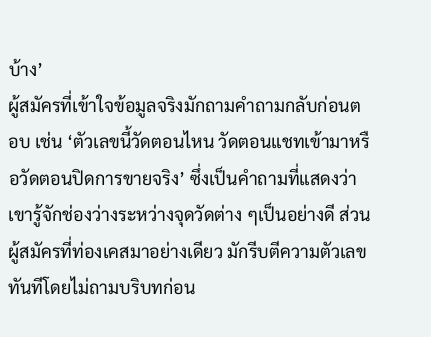บ้าง’
ผู้สมัครที่เข้าใจข้อมูลจริงมักถามคำถามกลับก่อนตอบ เช่น ‘ตัวเลขนี้วัดตอนไหน วัดตอนแชทเข้ามาหรือวัดตอนปิดการขายจริง’ ซึ่งเป็นคำถามที่แสดงว่าเขารู้จักช่องว่างระหว่างจุดวัดต่าง ๆเป็นอย่างดี ส่วนผู้สมัครที่ท่องเคสมาอย่างเดียว มักรีบตีความตัวเลขทันทีโดยไม่ถามบริบทก่อน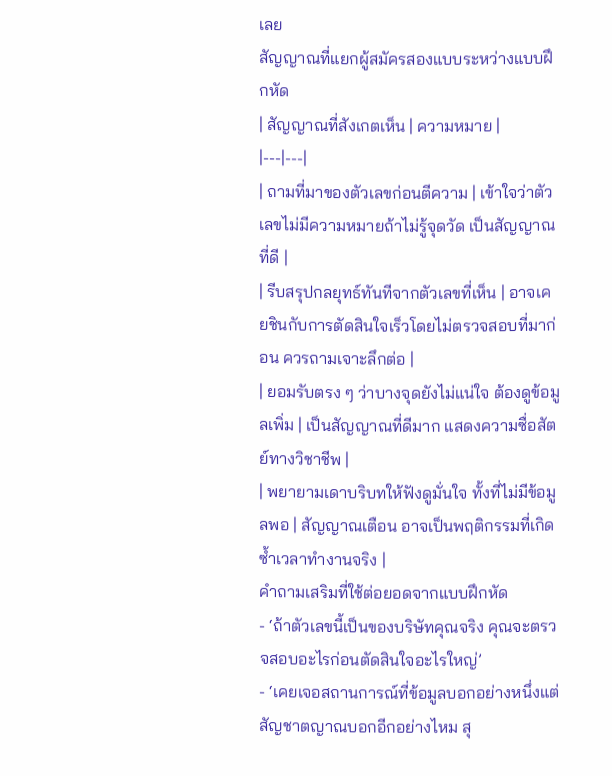เลย
สัญญาณที่แยกผู้สมัครสองแบบระหว่างแบบฝึกหัด
| สัญญาณที่สังเกตเห็น | ความหมาย |
|---|---|
| ถามที่มาของตัวเลขก่อนตีความ | เข้าใจว่าตัวเลขไม่มีความหมายถ้าไม่รู้จุดวัด เป็นสัญญาณที่ดี |
| รีบสรุปกลยุทธ์ทันทีจากตัวเลขที่เห็น | อาจเคยชินกับการตัดสินใจเร็วโดยไม่ตรวจสอบที่มาก่อน ควรถามเจาะลึกต่อ |
| ยอมรับตรง ๆ ว่าบางจุดยังไม่แน่ใจ ต้องดูข้อมูลเพิ่ม | เป็นสัญญาณที่ดีมาก แสดงความซื่อสัตย์ทางวิชาชีพ |
| พยายามเดาบริบทให้ฟังดูมั่นใจ ทั้งที่ไม่มีข้อมูลพอ | สัญญาณเตือน อาจเป็นพฤติกรรมที่เกิดซ้ำเวลาทำงานจริง |
คำถามเสริมที่ใช้ต่อยอดจากแบบฝึกหัด
- ‘ถ้าตัวเลขนี้เป็นของบริษัทคุณจริง คุณจะตรวจสอบอะไรก่อนตัดสินใจอะไรใหญ่’
- ‘เคยเจอสถานการณ์ที่ข้อมูลบอกอย่างหนึ่งแต่สัญชาตญาณบอกอีกอย่างไหม สุ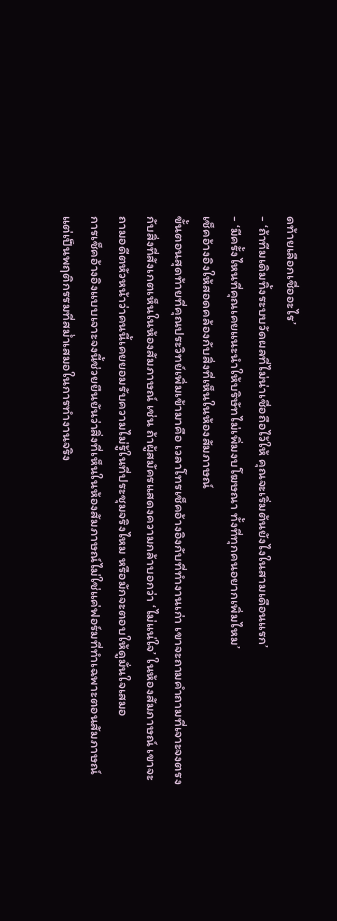ดท้ายเลือกเชื่ออะไร’
- ‘ถ้าทีมเดิมทิ้งระบบวัดผลที่ไม่น่าเชื่อถือไว้ให้ คุณจะเริ่มต้นยังไงในสามเดือนแรก’
- ‘มีครั้งไหนที่คุณเคยแนะนำให้บริษัทไม่เพิ่มงบโฆษณา ทั้งที่ทุกคนอยากเพิ่มไหม’
เช็คอ้างอิงให้สอดคล้องกับสิ่งที่เห็นในห้องสัมภาษณ์
ขั้นตอนสุดท้ายที่คุณประวิทย์เพิ่มเข้ามาคือ เวลาโทรเช็คอ้างอิงกับที่ทำงานเก่า เขาจะถามคำถามที่เจาะจงตรงกับสิ่งที่สังเกตเห็นในห้องสัมภาษณ์ เช่น ถ้าผู้สมัครแสดงความกล้าบอกว่า ‘ไม่แน่ใจ’ ในห้องสัมภาษณ์ เขาจะถามอดีตหัวหน้าว่าคนนี้เคยยอมรับความไม่รู้ในที่ประชุมจริงไหม หรือมักจะตอบให้ดูมั่นใจเสมอ
การเช็คอ้างอิงแบบเจาะจงนี้ช่วยยืนยันว่าสิ่งที่เห็นในห้องสัมภาษณ์ไม่ใช่แค่ฟอร์มที่ทำเฉพาะตอนสัมภาษณ์ แต่เป็นพฤติกรรมที่สม่ำเสมอในการทำงานจริง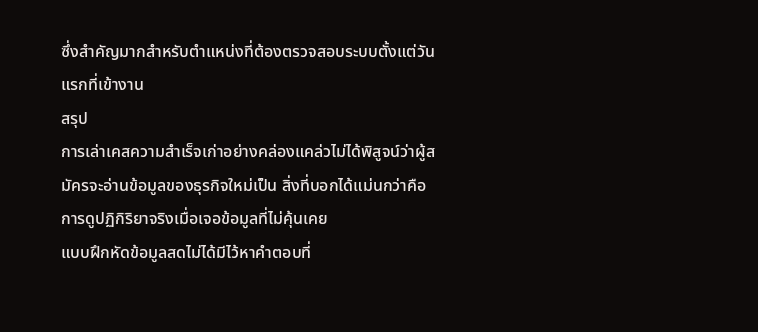ซึ่งสำคัญมากสำหรับตำแหน่งที่ต้องตรวจสอบระบบตั้งแต่วันแรกที่เข้างาน
สรุป
การเล่าเคสความสำเร็จเก่าอย่างคล่องแคล่วไม่ได้พิสูจน์ว่าผู้สมัครจะอ่านข้อมูลของธุรกิจใหม่เป็น สิ่งที่บอกได้แม่นกว่าคือการดูปฏิกิริยาจริงเมื่อเจอข้อมูลที่ไม่คุ้นเคย
แบบฝึกหัดข้อมูลสดไม่ได้มีไว้หาคำตอบที่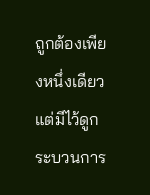ถูกต้องเพียงหนึ่งเดียว แต่มีไว้ดูกระบวนการ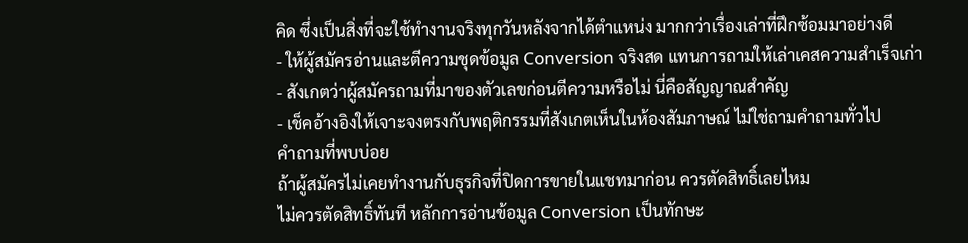คิด ซึ่งเป็นสิ่งที่จะใช้ทำงานจริงทุกวันหลังจากได้ตำแหน่ง มากกว่าเรื่องเล่าที่ฝึกซ้อมมาอย่างดี
- ให้ผู้สมัครอ่านและตีความชุดข้อมูล Conversion จริงสด แทนการถามให้เล่าเคสความสำเร็จเก่า
- สังเกตว่าผู้สมัครถามที่มาของตัวเลขก่อนตีความหรือไม่ นี่คือสัญญาณสำคัญ
- เช็คอ้างอิงให้เจาะจงตรงกับพฤติกรรมที่สังเกตเห็นในห้องสัมภาษณ์ ไม่ใช่ถามคำถามทั่วไป
คำถามที่พบบ่อย
ถ้าผู้สมัครไม่เคยทำงานกับธุรกิจที่ปิดการขายในแชทมาก่อน ควรตัดสิทธิ์เลยไหม
ไม่ควรตัดสิทธิ์ทันที หลักการอ่านข้อมูล Conversion เป็นทักษะ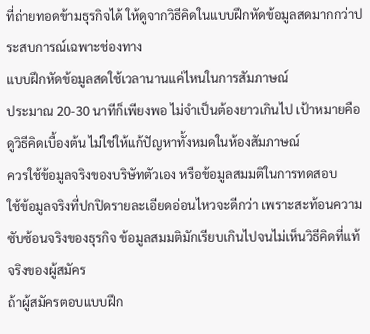ที่ถ่ายทอดข้ามธุรกิจได้ ให้ดูจากวิธีคิดในแบบฝึกหัดข้อมูลสดมากกว่าประสบการณ์เฉพาะช่องทาง
แบบฝึกหัดข้อมูลสดใช้เวลานานแค่ไหนในการสัมภาษณ์
ประมาณ 20-30 นาทีก็เพียงพอ ไม่จำเป็นต้องยาวเกินไป เป้าหมายคือดูวิธีคิดเบื้องต้น ไม่ใช่ให้แก้ปัญหาทั้งหมดในห้องสัมภาษณ์
ควรใช้ข้อมูลจริงของบริษัทตัวเอง หรือข้อมูลสมมติในการทดสอบ
ใช้ข้อมูลจริงที่ปกปิดรายละเอียดอ่อนไหวจะดีกว่า เพราะสะท้อนความซับซ้อนจริงของธุรกิจ ข้อมูลสมมติมักเรียบเกินไปจนไม่เห็นวิธีคิดที่แท้จริงของผู้สมัคร
ถ้าผู้สมัครตอบแบบฝึก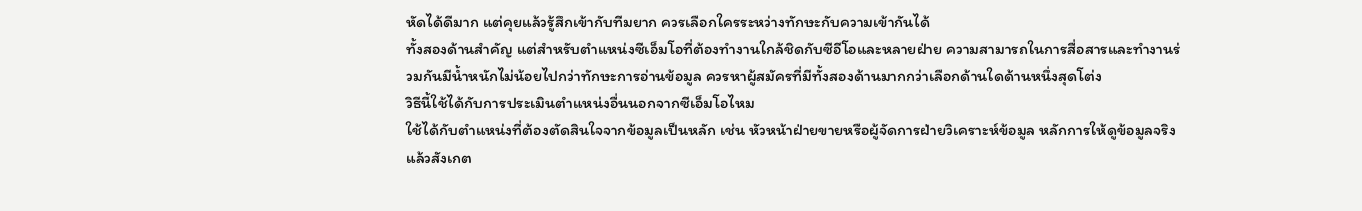หัดได้ดีมาก แต่คุยแล้วรู้สึกเข้ากับทีมยาก ควรเลือกใครระหว่างทักษะกับความเข้ากันได้
ทั้งสองด้านสำคัญ แต่สำหรับตำแหน่งซีเอ็มโอที่ต้องทำงานใกล้ชิดกับซีอีโอและหลายฝ่าย ความสามารถในการสื่อสารและทำงานร่วมกันมีน้ำหนักไม่น้อยไปกว่าทักษะการอ่านข้อมูล ควรหาผู้สมัครที่มีทั้งสองด้านมากกว่าเลือกด้านใดด้านหนึ่งสุดโต่ง
วิธีนี้ใช้ได้กับการประเมินตำแหน่งอื่นนอกจากซีเอ็มโอไหม
ใช้ได้กับตำแหน่งที่ต้องตัดสินใจจากข้อมูลเป็นหลัก เช่น หัวหน้าฝ่ายขายหรือผู้จัดการฝ่ายวิเคราะห์ข้อมูล หลักการให้ดูข้อมูลจริงแล้วสังเกต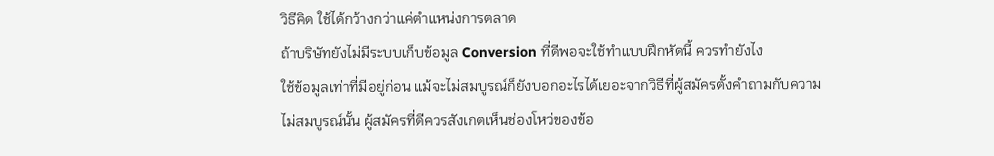วิธีคิด ใช้ได้กว้างกว่าแค่ตำแหน่งการตลาด
ถ้าบริษัทยังไม่มีระบบเก็บข้อมูล Conversion ที่ดีพอจะใช้ทำแบบฝึกหัดนี้ ควรทำยังไง
ใช้ข้อมูลเท่าที่มีอยู่ก่อน แม้จะไม่สมบูรณ์ก็ยังบอกอะไรได้เยอะจากวิธีที่ผู้สมัครตั้งคำถามกับความไม่สมบูรณ์นั้น ผู้สมัครที่ดีควรสังเกตเห็นช่องโหว่ของข้อ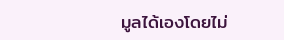มูลได้เองโดยไม่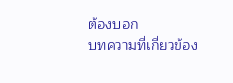ต้องบอก
บทความที่เกี่ยวข้อง